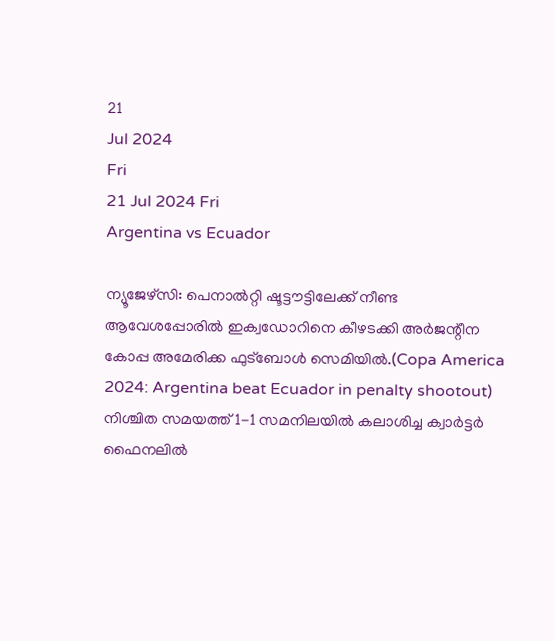21
Jul 2024
Fri
21 Jul 2024 Fri
Argentina vs Ecuador

ന്യൂജേഴ്‌സി: പെനാല്‍റ്റി ഷൂട്ടൗട്ടിലേക്ക് നീണ്ട ആവേശപ്പോരില്‍ ഇക്വഡോറിനെ കീഴടക്കി അര്‍ജന്റീന കോപ്പ അമേരിക്ക ഫുട്ബോള്‍ സെമിയില്‍.(Copa America 2024: Argentina beat Ecuador in penalty shootout)  നിശ്ചിത സമയത്ത് 1-1 സമനിലയില്‍ കലാശിച്ച ക്വാര്‍ട്ടര്‍ ഫൈനലില്‍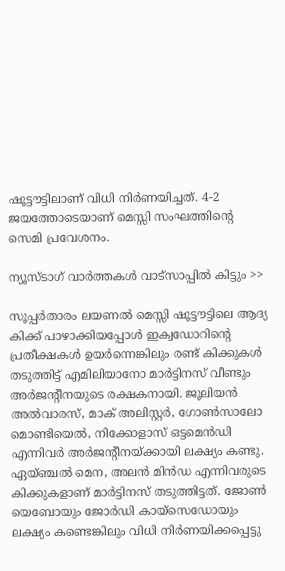ഷൂട്ടൗട്ടിലാണ് വിധി നിര്‍ണയിച്ചത്. 4-2 ജയത്തോടെയാണ് മെസ്സി സംഘത്തിന്റെ സെമി പ്രവേശനം.

ന്യൂസ്ടാഗ് വാര്‍ത്തകള്‍ വാട്‌സാപ്പില്‍ കിട്ടും >>

സൂപ്പര്‍താരം ലയണല്‍ മെസ്സി ഷൂട്ടൗട്ടിലെ ആദ്യ കിക്ക് പാഴാക്കിയപ്പോള്‍ ഇക്വഡോറിന്റെ പ്രതീക്ഷകള്‍ ഉയര്‍ന്നെങ്കിലും രണ്ട് കിക്കുകള്‍ തടുത്തിട്ട് എമിലിയാനോ മാര്‍ട്ടിനസ് വീണ്ടും അര്‍ജന്റീനയുടെ രക്ഷകനായി. ജൂലിയന്‍ അല്‍വാരസ്, മാക് അലിസ്റ്റര്‍, ഗോണ്‍സാലോ മൊണ്ടിയെല്‍, നിക്കോളാസ് ഒട്ടമെന്‍ഡി എന്നിവര്‍ അര്‍ജന്റീനയ്ക്കായി ലക്ഷ്യം കണ്ടു. ഏയ്ഞ്ചല്‍ മെന, അലന്‍ മിന്‍ഡ എന്നിവരുടെ കിക്കുകളാണ് മാര്‍ട്ടിനസ് തടുത്തിട്ടത്. ജോണ്‍ യെബോയും ജോര്‍ഡി കായ്സെഡോയും ലക്ഷ്യം കണ്ടെങ്കിലും വിധി നിര്‍ണയിക്കപ്പെട്ടു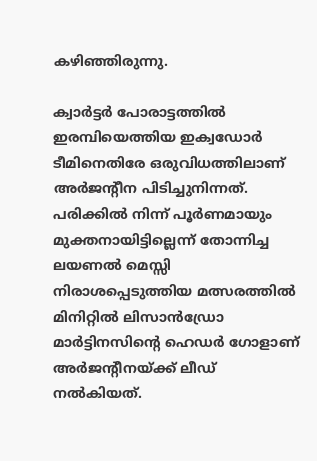കഴിഞ്ഞിരുന്നു.

ക്വാര്‍ട്ടര്‍ പോരാട്ടത്തില്‍ ഇരമ്പിയെത്തിയ ഇക്വഡോര്‍ ടീമിനെതിരേ ഒരുവിധത്തിലാണ് അര്‍ജന്റീന പിടിച്ചുനിന്നത്. പരിക്കില്‍ നിന്ന് പൂര്‍ണമായും മുക്തനായിട്ടില്ലെന്ന് തോന്നിച്ച ലയണല്‍ മെസ്സി നിരാശപ്പെടുത്തിയ മത്സരത്തില്‍ മിനിറ്റില്‍ ലിസാന്‍ഡ്രോ മാര്‍ട്ടിനസിന്റെ ഹെഡര്‍ ഗോളാണ് അര്‍ജന്റീനയ്ക്ക് ലീഡ് നല്‍കിയത്.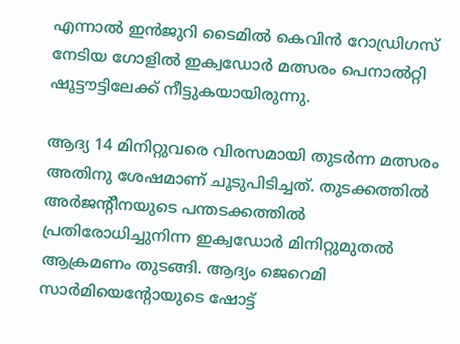എന്നാല്‍ ഇന്‍ജുറി ടൈമില്‍ കെവിന്‍ റോഡ്രിഗസ് നേടിയ ഗോളില്‍ ഇക്വഡോര്‍ മത്സരം പെനാല്‍റ്റി ഷൂട്ടൗട്ടിലേക്ക് നീട്ടുകയായിരുന്നു.

ആദ്യ 14 മിനിറ്റുവരെ വിരസമായി തുടര്‍ന്ന മത്സരം അതിനു ശേഷമാണ് ചൂടുപിടിച്ചത്. തുടക്കത്തില്‍ അര്‍ജന്റീനയുടെ പന്തടക്കത്തില്‍ പ്രതിരോധിച്ചുനിന്ന ഇക്വഡോര്‍ മിനിറ്റുമുതല്‍ ആക്രമണം തുടങ്ങി. ആദ്യം ജെറെമി സാര്‍മിയെന്റോയുടെ ഷോട്ട്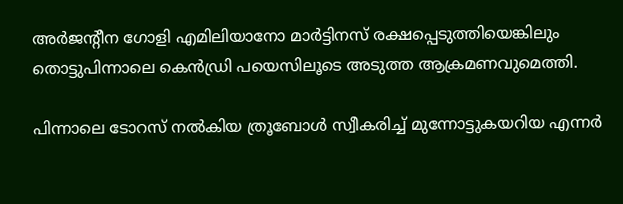അര്‍ജന്റീന ഗോളി എമിലിയാനോ മാര്‍ട്ടിനസ് രക്ഷപ്പെടുത്തിയെങ്കിലും തൊട്ടുപിന്നാലെ കെന്‍ഡ്രി പയെസിലൂടെ അടുത്ത ആക്രമണവുമെത്തി.

പിന്നാലെ ടോറസ് നല്‍കിയ ത്രൂബോള്‍ സ്വീകരിച്ച് മുന്നോട്ടുകയറിയ എന്നര്‍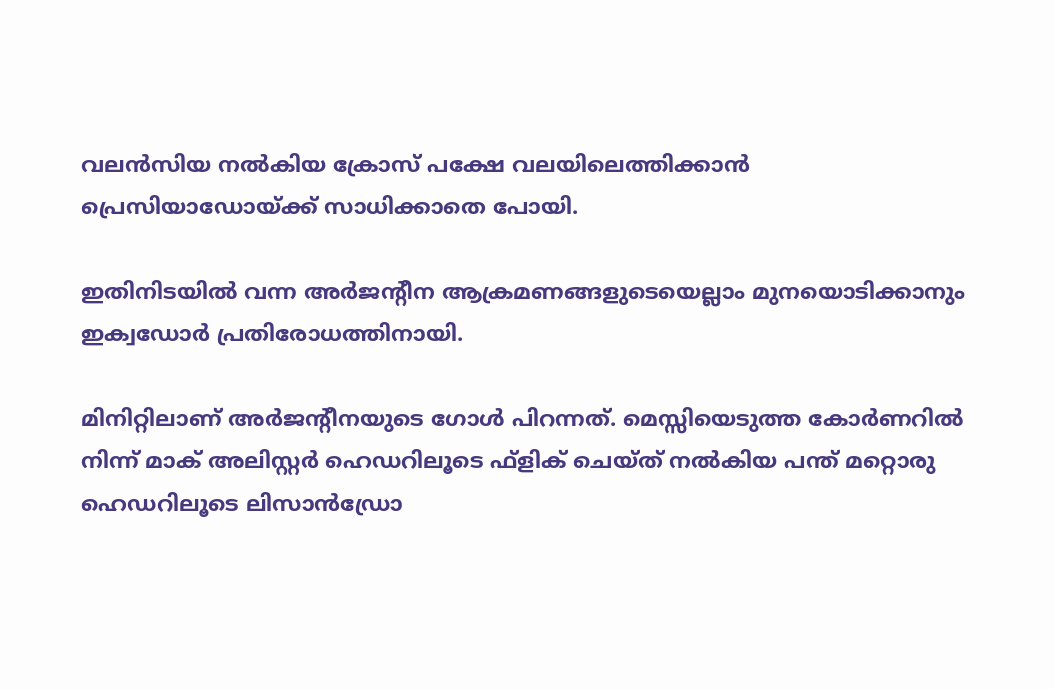വലന്‍സിയ നല്‍കിയ ക്രോസ് പക്ഷേ വലയിലെത്തിക്കാന്‍ പ്രെസിയാഡോയ്ക്ക് സാധിക്കാതെ പോയി.

ഇതിനിടയില്‍ വന്ന അര്‍ജന്റീന ആക്രമണങ്ങളുടെയെല്ലാം മുനയൊടിക്കാനും ഇക്വഡോര്‍ പ്രതിരോധത്തിനായി.

മിനിറ്റിലാണ് അര്‍ജന്റീനയുടെ ഗോള്‍ പിറന്നത്. മെസ്സിയെടുത്ത കോര്‍ണറില്‍ നിന്ന് മാക് അലിസ്റ്റര്‍ ഹെഡറിലൂടെ ഫ്ളിക് ചെയ്ത് നല്‍കിയ പന്ത് മറ്റൊരു ഹെഡറിലൂടെ ലിസാന്‍ഡ്രോ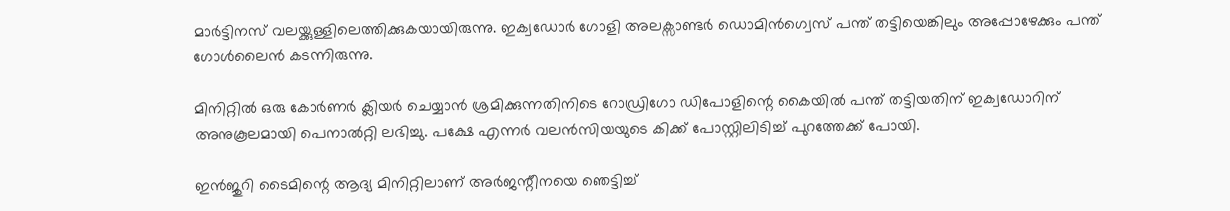മാര്‍ട്ടിനസ് വലയ്ക്കുള്ളിലെത്തിക്കുകയായിരുന്നു. ഇക്വഡോര്‍ ഗോളി അലക്സാണ്ടര്‍ ഡൊമിന്‍ഗ്വെസ് പന്ത് തട്ടിയെങ്കിലും അപ്പോഴേക്കും പന്ത് ഗോള്‍ലൈന്‍ കടന്നിരുന്നു.

മിനിറ്റില്‍ ഒരു കോര്‍ണര്‍ ക്ലിയര്‍ ചെയ്യാന്‍ ശ്രമിക്കുന്നതിനിടെ റോഡ്രിഗോ ഡിപോളിന്റെ കൈയില്‍ പന്ത് തട്ടിയതിന് ഇക്വഡോറിന് അനുകൂലമായി പെനാല്‍റ്റി ലഭിച്ചു. പക്ഷേ എന്നര്‍ വലന്‍സിയയുടെ കിക്ക് പോസ്റ്റിലിടിച്ച് പുറത്തേക്ക് പോയി.

ഇന്‍ജുറി ടൈമിന്റെ ആദ്യ മിനിറ്റിലാണ് അര്‍ജന്റീനയെ ഞെട്ടിച്ച്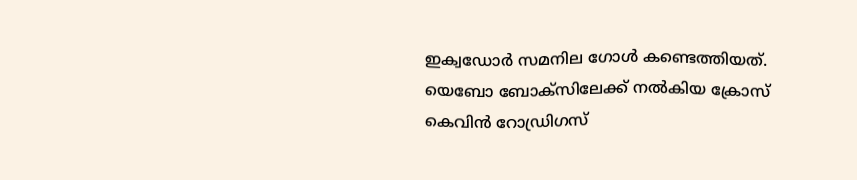ഇക്വഡോര്‍ സമനില ഗോള്‍ കണ്ടെത്തിയത്. യെബോ ബോക്സിലേക്ക് നല്‍കിയ ക്രോസ് കെവിന്‍ റോഡ്രിഗസ്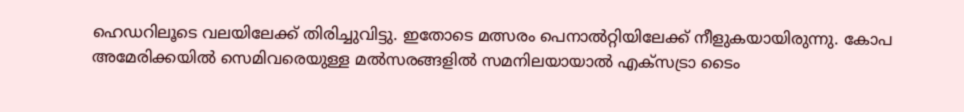ഹെഡറിലൂടെ വലയിലേക്ക് തിരിച്ചുവിട്ടു. ഇതോടെ മത്സരം പെനാല്‍റ്റിയിലേക്ക് നീളുകയായിരുന്നു. കോപ അമേരിക്കയില്‍ സെമിവരെയുള്ള മല്‍സരങ്ങളില്‍ സമനിലയായാല്‍ എക്‌സട്രാ ടൈം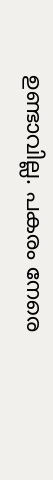ഉണ്ടാവില്ല. പകരം നേരെ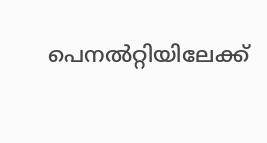പെനല്‍റ്റിയിലേക്ക്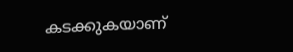കടക്കുകയാണ്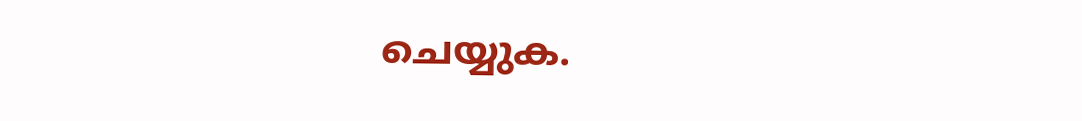ചെയ്യുക.